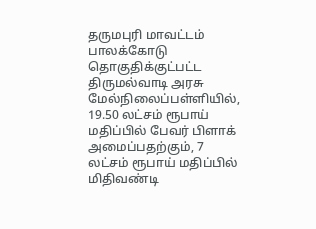தருமபுரி மாவட்டம் பாலக்கோடு தொகுதிக்குட்பட்ட திருமல்வாடி அரசு மேல்நிலைப்பள்ளியில், 19.50 லட்சம் ரூபாய் மதிப்பில் பேவர் பிளாக் அமைப்பதற்கும், 7 லட்சம் ரூபாய் மதிப்பில் மிதிவண்டி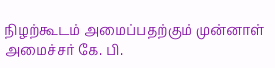நிழற்கூடம் அமைப்பதற்கும் முன்னாள் அமைச்சர் கே. பி.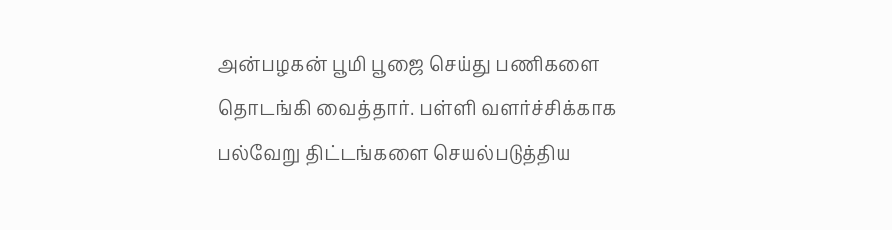அன்பழகன் பூமி பூஜை செய்து பணிகளை தொடங்கி வைத்தார். பள்ளி வளர்ச்சிக்காக பல்வேறு திட்டங்களை செயல்படுத்திய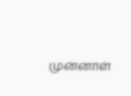முன்னாள்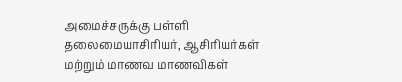அமைச்சருக்கு பள்ளி தலைமையாசிரியர், ஆசிரியர்கள் மற்றும் மாணவ மாணவிகள்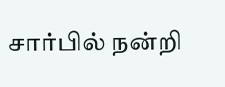சார்பில் நன்றி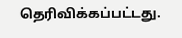தெரிவிக்கப்பட்டது.